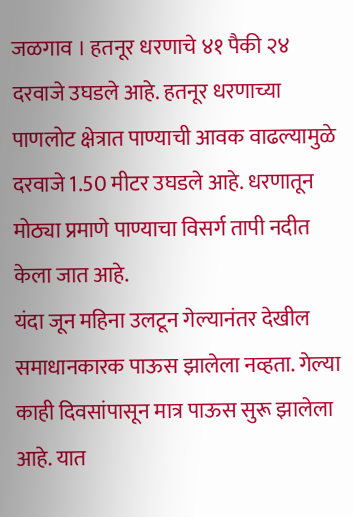जळगाव । हतनूर धरणाचे ४१ पैकी २४ दरवाजे उघडले आहे. हतनूर धरणाच्या पाणलोट क्षेत्रात पाण्याची आवक वाढल्यामुळे दरवाजे 1.50 मीटर उघडले आहे. धरणातून मोठ्या प्रमाणे पाण्याचा विसर्ग तापी नदीत केला जात आहे.
यंदा जून महिना उलटून गेल्यानंतर देखील समाधानकारक पाऊस झालेला नव्हता. गेल्या काही दिवसांपासून मात्र पाऊस सुरू झालेला आहे. यात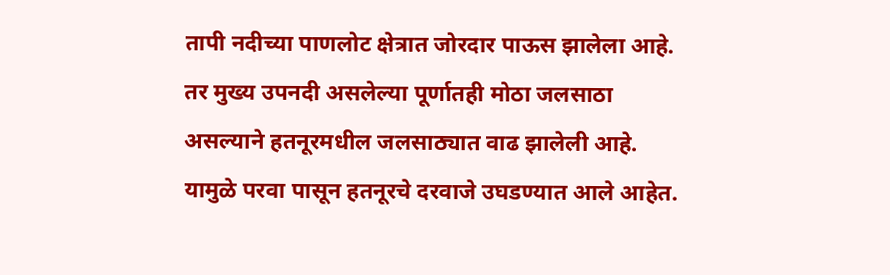तापी नदीच्या पाणलोट क्षेत्रात जोरदार पाऊस झालेला आहे. तर मुख्य उपनदी असलेल्या पूर्णातही मोठा जलसाठा असल्याने हतनूरमधील जलसाठ्यात वाढ झालेली आहे. यामुळे परवा पासून हतनूरचे दरवाजे उघडण्यात आले आहेत.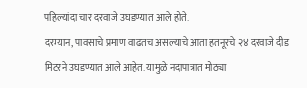पहिल्यांदा चार दरवाजे उघडण्यात आले होते.
दरम्यान, पावसाचे प्रमाण वाढतच असल्याचे आता हतनूरचे २४ दरवाजे दीड मिटरने उघडण्यात आले आहेत. यामुळे नदापात्रात मोठ्या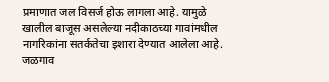प्रमाणात जल विसर्ज होऊ लागला आहे. यामुळे खालील बाजूस असलेल्या नदीकाठच्या गावांमधील नागरिकांना सतर्कतेचा इशारा देण्यात आलेला आहे. जळगाव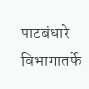पाटबंधारे विभागातर्फे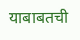याबाबतची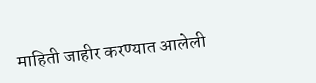माहिती जाहीर करण्यात आलेली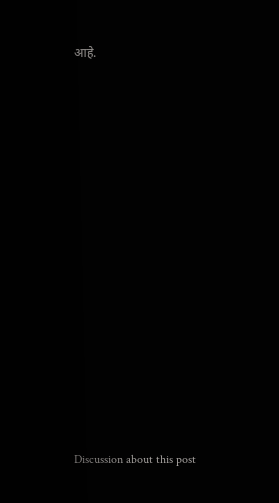आहे.















Discussion about this post